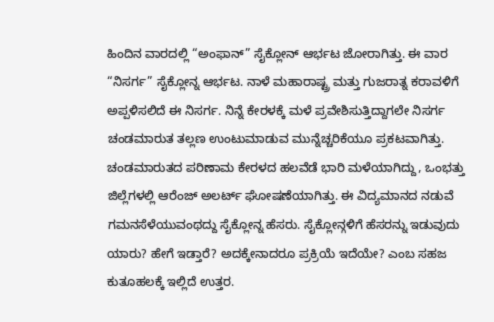ಹಿಂದಿನ ವಾರದಲ್ಲಿ “ಅಂಫಾನ್” ಸೈಕ್ಲೋನ್ ಆರ್ಭಟ ಜೋರಾಗಿತ್ತು. ಈ ವಾರ “ನಿಸರ್ಗ” ಸೈಕ್ಲೋನ್ನ ಆರ್ಭಟ. ನಾಳೆ ಮಹಾರಾಷ್ಟ್ರ ಮತ್ತು ಗುಜರಾತ್ನ ಕರಾವಳಿಗೆ ಅಪ್ಪಳಿಸಲಿದೆ ಈ ನಿಸರ್ಗ. ನಿನ್ನೆ ಕೇರಳಕ್ಕೆ ಮಳೆ ಪ್ರವೇಶಿಸುತ್ತಿದ್ದಾಗಲೇ ನಿಸರ್ಗ ಚಂಡಮಾರುತ ತಲ್ಲಣ ಉಂಟುಮಾಡುವ ಮುನ್ನೆಚ್ಚರಿಕೆಯೂ ಪ್ರಕಟವಾಗಿತ್ತು. ಚಂಡಮಾರುತದ ಪರಿಣಾಮ ಕೇರಳದ ಹಲವೆಡೆ ಭಾರಿ ಮಳೆಯಾಗಿದ್ದು, ಒಂಭತ್ತು ಜಿಲ್ಲೆಗಳಲ್ಲಿ ಆರೆಂಜ್ ಅಲರ್ಟ್ ಘೋಷಣೆಯಾಗಿತ್ತು. ಈ ವಿದ್ಯಮಾನದ ನಡುವೆ ಗಮನಸೆಳೆಯುವಂಥದ್ದು ಸೈಕ್ಲೋನ್ನ ಹೆಸರು. ಸೈಕ್ಲೋನ್ಗಳಿಗೆ ಹೆಸರನ್ನು ಇಡುವುದು ಯಾರು? ಹೇಗೆ ಇಡ್ತಾರೆ? ಅದಕ್ಕೇನಾದರೂ ಪ್ರಕ್ರಿಯೆ ಇದೆಯೇ? ಎಂಬ ಸಹಜ ಕುತೂಹಲಕ್ಕೆ ಇಲ್ಲಿದೆ ಉತ್ತರ.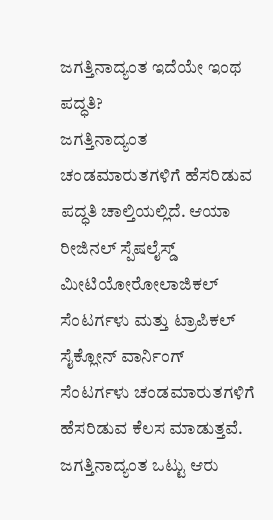ಜಗತ್ತಿನಾದ್ಯಂತ ಇದೆಯೇ ಇಂಥ ಪದ್ಧತಿ?
ಜಗತ್ತಿನಾದ್ಯಂತ ಚಂಡಮಾರುತಗಳಿಗೆ ಹೆಸರಿಡುವ ಪದ್ಧತಿ ಚಾಲ್ತಿಯಲ್ಲಿದೆ. ಆಯಾ ರೀಜಿನಲ್ ಸ್ಪೆಷಲೈಸ್ಡ್ ಮೀಟಿಯೋರೋಲಾಜಿಕಲ್ ಸೆಂಟರ್ಗಳು ಮತ್ತು ಟ್ರಾಪಿಕಲ್ ಸೈಕ್ಲೋನ್ ವಾರ್ನಿಂಗ್ ಸೆಂಟರ್ಗಳು ಚಂಡಮಾರುತಗಳಿಗೆ ಹೆಸರಿಡುವ ಕೆಲಸ ಮಾಡುತ್ತವೆ. ಜಗತ್ತಿನಾದ್ಯಂತ ಒಟ್ಟು ಆರು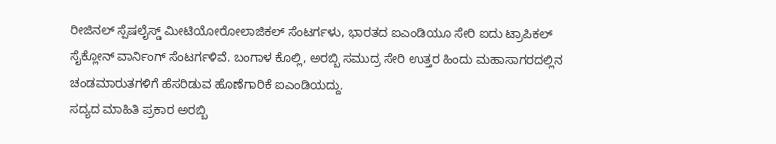ರೀಜಿನಲ್ ಸ್ಪೆಷಲೈಸ್ಡ್ ಮೀಟಿಯೋರೋಲಾಜಿಕಲ್ ಸೆಂಟರ್ಗಳು, ಭಾರತದ ಐಎಂಡಿಯೂ ಸೇರಿ ಐದು ಟ್ರಾಪಿಕಲ್ ಸೈಕ್ಲೋನ್ ವಾರ್ನಿಂಗ್ ಸೆಂಟರ್ಗಳಿವೆ. ಬಂಗಾಳ ಕೊಲ್ಲಿ, ಅರಬ್ಬಿ ಸಮುದ್ರ ಸೇರಿ ಉತ್ತರ ಹಿಂದು ಮಹಾಸಾಗರದಲ್ಲಿನ ಚಂಡಮಾರುತಗಳಿಗೆ ಹೆಸರಿಡುವ ಹೊಣೆಗಾರಿಕೆ ಐಎಂಡಿಯದ್ದು.
ಸದ್ಯದ ಮಾಹಿತಿ ಪ್ರಕಾರ ಅರಬ್ಬಿ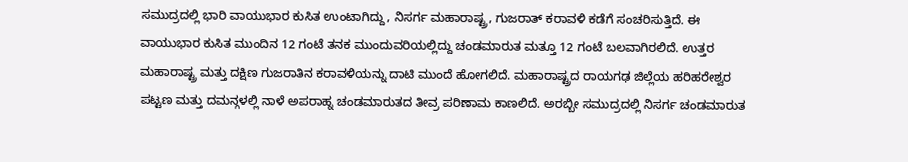ಸಮುದ್ರದಲ್ಲಿ ಭಾರಿ ವಾಯುಭಾರ ಕುಸಿತ ಉಂಟಾಗಿದ್ದು, ನಿಸರ್ಗ ಮಹಾರಾಷ್ಟ್ರ, ಗುಜರಾತ್ ಕರಾವಳಿ ಕಡೆಗೆ ಸಂಚರಿಸುತ್ತಿದೆ. ಈ ವಾಯುಭಾರ ಕುಸಿತ ಮುಂದಿನ 12 ಗಂಟೆ ತನಕ ಮುಂದುವರಿಯಲ್ಲಿದ್ದು ಚಂಡಮಾರುತ ಮತ್ತೂ 12 ಗಂಟೆ ಬಲವಾಗಿರಲಿದೆ. ಉತ್ತರ ಮಹಾರಾಷ್ಟ್ರ ಮತ್ತು ದಕ್ಷಿಣ ಗುಜರಾತಿನ ಕರಾವಳಿಯನ್ನು ದಾಟಿ ಮುಂದೆ ಹೋಗಲಿದೆ. ಮಹಾರಾಷ್ಟ್ರದ ರಾಯಗಢ ಜಿಲ್ಲೆಯ ಹರಿಹರೇಶ್ವರ ಪಟ್ಟಣ ಮತ್ತು ದಮನ್ಗಳಲ್ಲಿ ನಾಳೆ ಅಪರಾಹ್ನ ಚಂಡಮಾರುತದ ತೀವ್ರ ಪರಿಣಾಮ ಕಾಣಲಿದೆ. ಅರಬ್ಬೀ ಸಮುದ್ರದಲ್ಲಿ ನಿಸರ್ಗ ಚಂಡಮಾರುತ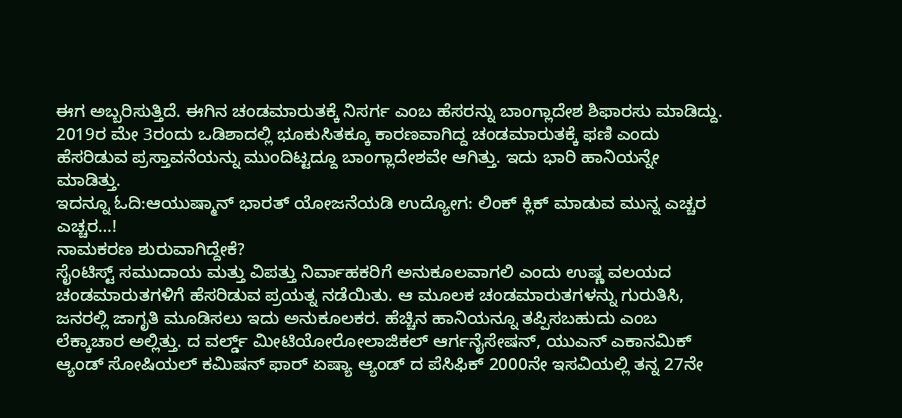ಈಗ ಅಬ್ಬರಿಸುತ್ತಿದೆ. ಈಗಿನ ಚಂಡಮಾರುತಕ್ಕೆ ನಿಸರ್ಗ ಎಂಬ ಹೆಸರನ್ನು ಬಾಂಗ್ಲಾದೇಶ ಶಿಫಾರಸು ಮಾಡಿದ್ದು. 2019ರ ಮೇ 3ರಂದು ಒಡಿಶಾದಲ್ಲಿ ಭೂಕುಸಿತಕ್ಕೂ ಕಾರಣವಾಗಿದ್ದ ಚಂಡಮಾರುತಕ್ಕೆ ಫಣಿ ಎಂದು ಹೆಸರಿಡುವ ಪ್ರಸ್ತಾವನೆಯನ್ನು ಮುಂದಿಟ್ಟದ್ದೂ ಬಾಂಗ್ಲಾದೇಶವೇ ಆಗಿತ್ತು. ಇದು ಭಾರಿ ಹಾನಿಯನ್ನೇ ಮಾಡಿತ್ತು.
ಇದನ್ನೂ ಓದಿ:ಆಯುಷ್ಮಾನ್ ಭಾರತ್ ಯೋಜನೆಯಡಿ ಉದ್ಯೋಗ: ಲಿಂಕ್ ಕ್ಲಿಕ್ ಮಾಡುವ ಮುನ್ನ ಎಚ್ಚರ ಎಚ್ಚರ…!
ನಾಮಕರಣ ಶುರುವಾಗಿದ್ದೇಕೆ?
ಸೈಂಟಿಸ್ಟ್ ಸಮುದಾಯ ಮತ್ತು ವಿಪತ್ತು ನಿರ್ವಾಹಕರಿಗೆ ಅನುಕೂಲವಾಗಲಿ ಎಂದು ಉಷ್ಣ ವಲಯದ ಚಂಡಮಾರುತಗಳಿಗೆ ಹೆಸರಿಡುವ ಪ್ರಯತ್ನ ನಡೆಯಿತು. ಆ ಮೂಲಕ ಚಂಡಮಾರುತಗಳನ್ನು ಗುರುತಿಸಿ, ಜನರಲ್ಲಿ ಜಾಗೃತಿ ಮೂಡಿಸಲು ಇದು ಅನುಕೂಲಕರ. ಹೆಚ್ಚಿನ ಹಾನಿಯನ್ನೂ ತಪ್ಪಿಸಬಹುದು ಎಂಬ ಲೆಕ್ಕಾಚಾರ ಅಲ್ಲಿತ್ತು. ದ ವರ್ಲ್ಡ್ ಮೀಟಿಯೋರೋಲಾಜಿಕಲ್ ಆರ್ಗನೈಸೇಷನ್, ಯುಎನ್ ಎಕಾನಮಿಕ್ ಆ್ಯಂಡ್ ಸೋಷಿಯಲ್ ಕಮಿಷನ್ ಫಾರ್ ಏಷ್ಯಾ ಆ್ಯಂಡ್ ದ ಪೆಸಿಫಿಕ್ 2000ನೇ ಇಸವಿಯಲ್ಲಿ ತನ್ನ 27ನೇ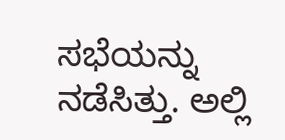ಸಭೆಯನ್ನು ನಡೆಸಿತ್ತು. ಅಲ್ಲಿ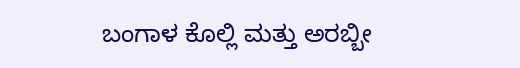ಬಂಗಾಳ ಕೊಲ್ಲಿ ಮತ್ತು ಅರಬ್ಬೀ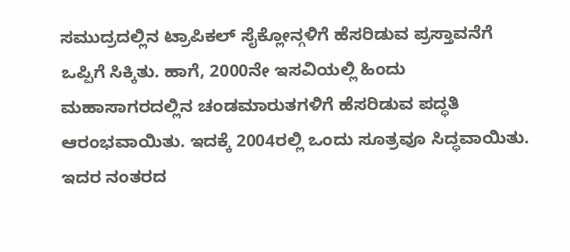ಸಮುದ್ರದಲ್ಲಿನ ಟ್ರಾಪಿಕಲ್ ಸೈಕ್ಲೋನ್ಗಳಿಗೆ ಹೆಸರಿಡುವ ಪ್ರಸ್ತಾವನೆಗೆ ಒಪ್ಪಿಗೆ ಸಿಕ್ಕಿತು. ಹಾಗೆ, 2000ನೇ ಇಸವಿಯಲ್ಲಿ ಹಿಂದು ಮಹಾಸಾಗರದಲ್ಲಿನ ಚಂಡಮಾರುತಗಳಿಗೆ ಹೆಸರಿಡುವ ಪದ್ಧತಿ ಆರಂಭವಾಯಿತು. ಇದಕ್ಕೆ 2004ರಲ್ಲಿ ಒಂದು ಸೂತ್ರವೂ ಸಿದ್ಧವಾಯಿತು. ಇದರ ನಂತರದ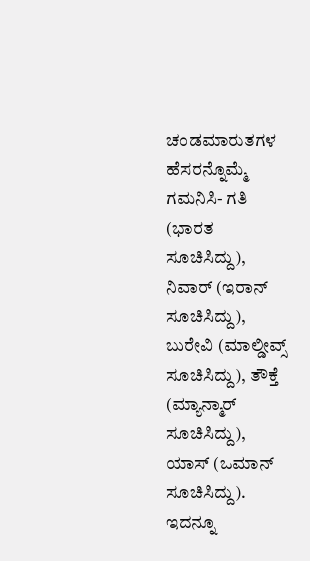ಚಂಡಮಾರುತಗಳ ಹೆಸರನ್ನೊಮ್ಮೆ ಗಮನಿಸಿ- ಗತಿ (ಭಾರತ ಸೂಚಿಸಿದ್ದು), ನಿವಾರ್ (ಇರಾನ್ ಸೂಚಿಸಿದ್ದು), ಬುರೇವಿ (ಮಾಲ್ಡೀವ್ಸ್ ಸೂಚಿಸಿದ್ದು), ತೌಕ್ತೆ (ಮ್ಯಾನ್ಮಾರ್ ಸೂಚಿಸಿದ್ದು), ಯಾಸ್ (ಒಮಾನ್ ಸೂಚಿಸಿದ್ದು).
ಇದನ್ನೂ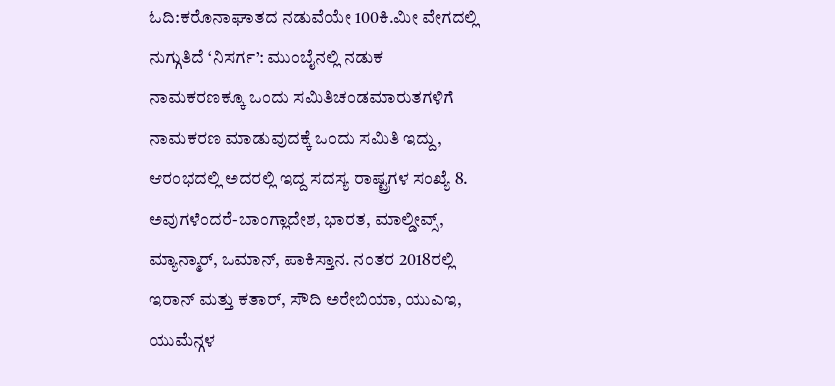ಓದಿ:ಕರೊನಾಘಾತದ ನಡುವೆಯೇ 100ಕಿ.ಮೀ ವೇಗದಲ್ಲಿ ನುಗ್ಗುತಿದೆ ‘ನಿಸರ್ಗ’: ಮುಂಬೈನಲ್ಲಿ ನಡುಕ
ನಾಮಕರಣಕ್ಕೂ ಒಂದು ಸಮಿತಿಚಂಡಮಾರುತಗಳಿಗೆ ನಾಮಕರಣ ಮಾಡುವುದಕ್ಕೆ ಒಂದು ಸಮಿತಿ ಇದ್ದು, ಆರಂಭದಲ್ಲಿ ಅದರಲ್ಲಿ ಇದ್ದ ಸದಸ್ಯ ರಾಷ್ಟ್ರಗಳ ಸಂಖ್ಯೆ 8. ಅವುಗಳೆಂದರೆ-ಬಾಂಗ್ಲಾದೇಶ, ಭಾರತ, ಮಾಲ್ಡೀವ್ಸ್, ಮ್ಯಾನ್ಮಾರ್, ಒಮಾನ್, ಪಾಕಿಸ್ತಾನ. ನಂತರ 2018ರಲ್ಲಿ ಇರಾನ್ ಮತ್ತು ಕತಾರ್, ಸೌದಿ ಅರೇಬಿಯಾ, ಯುಎಇ, ಯುಮೆನ್ಗಳ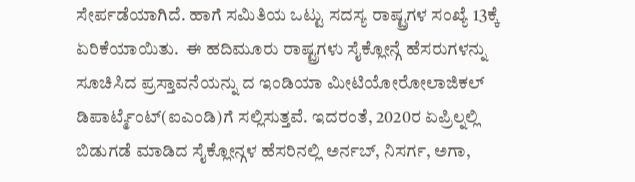ಸೇರ್ಪಡೆಯಾಗಿದೆ. ಹಾಗೆ ಸಮಿತಿಯ ಒಟ್ಟು ಸದಸ್ಯ ರಾಷ್ಟ್ರಗಳ ಸಂಖ್ಯೆ 13ಕ್ಕೆ ಏರಿಕೆಯಾಯಿತು.  ಈ ಹದಿಮೂರು ರಾಷ್ಟ್ರಗಳು ಸೈಕ್ಲೋನ್ಗೆ ಹೆಸರುಗಳನ್ನು ಸೂಚಿಸಿದ ಪ್ರಸ್ತಾವನೆಯನ್ನು ದ ಇಂಡಿಯಾ ಮೀಟಿಯೋರೋಲಾಜಿಕಲ್  ಡಿಪಾರ್ಟ್ಮೆಂಟ್(ಐಎಂಡಿ)ಗೆ ಸಲ್ಲಿಸುತ್ತವೆ. ಇದರಂತೆ, 2020ರ ಏಪ್ರಿಲ್ನಲ್ಲಿ ಬಿಡುಗಡೆ ಮಾಡಿದ ಸೈಕ್ಲೋನ್ಗಳ ಹೆಸರಿನಲ್ಲಿ ಅರ್ನಬ್, ನಿಸರ್ಗ, ಅಗಾ,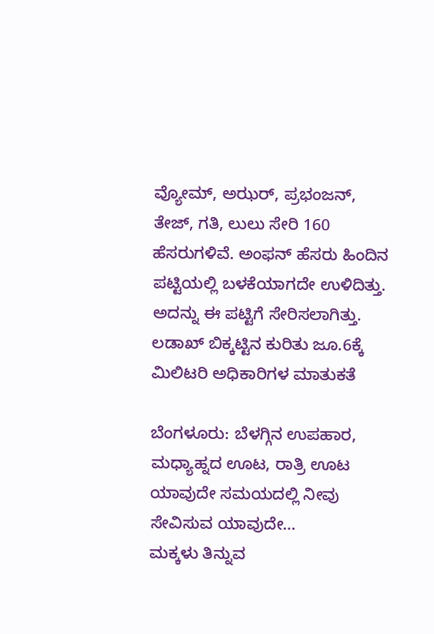ವ್ಯೋಮ್, ಅಝರ್, ಪ್ರಭಂಜನ್, ತೇಜ್, ಗತಿ, ಲುಲು ಸೇರಿ 160 ಹೆಸರುಗಳಿವೆ. ಅಂಫನ್ ಹೆಸರು ಹಿಂದಿನ ಪಟ್ಟಿಯಲ್ಲಿ ಬಳಕೆಯಾಗದೇ ಉಳಿದಿತ್ತು. ಅದನ್ನು ಈ ಪಟ್ಟಿಗೆ ಸೇರಿಸಲಾಗಿತ್ತು.
ಲಡಾಖ್ ಬಿಕ್ಕಟ್ಟಿನ ಕುರಿತು ಜೂ.6ಕ್ಕೆ ಮಿಲಿಟರಿ ಅಧಿಕಾರಿಗಳ ಮಾತುಕತೆ

ಬೆಂಗಳೂರು: ಬೆಳಗ್ಗಿನ ಉಪಹಾರ, ಮಧ್ಯಾಹ್ನದ ಊಟ, ರಾತ್ರಿ ಊಟ ಯಾವುದೇ ಸಮಯದಲ್ಲಿ ನೀವು ಸೇವಿಸುವ ಯಾವುದೇ…
ಮಕ್ಕಳು ತಿನ್ನುವ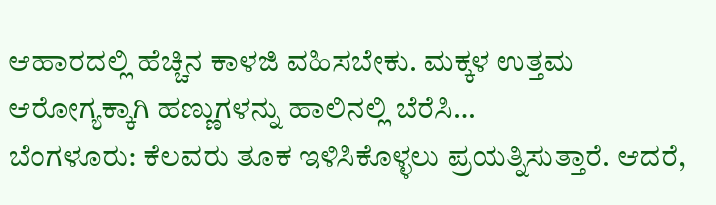ಆಹಾರದಲ್ಲಿ ಹೆಚ್ಚಿನ ಕಾಳಜಿ ವಹಿಸಬೇಕು. ಮಕ್ಕಳ ಉತ್ತಮ ಆರೋಗ್ಯಕ್ಕಾಗಿ ಹಣ್ಣುಗಳನ್ನು ಹಾಲಿನಲ್ಲಿ ಬೆರೆಸಿ…
ಬೆಂಗಳೂರು: ಕೆಲವರು ತೂಕ ಇಳಿಸಿಕೊಳ್ಳಲು ಪ್ರಯತ್ನಿಸುತ್ತಾರೆ. ಆದರೆ,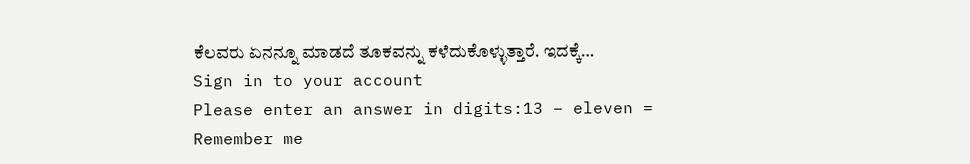ಕೆಲವರು ಏನನ್ನೂ ಮಾಡದೆ ತೂಕವನ್ನು ಕಳೆದುಕೊಳ್ಳುತ್ತಾರೆ. ಇದಕ್ಕೆ…
Sign in to your account
Please enter an answer in digits:13 − eleven =
Remember me